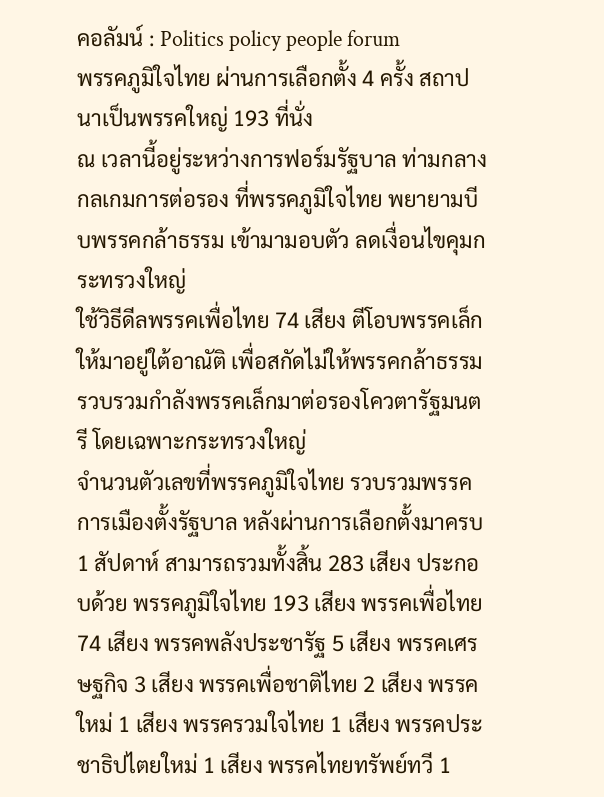คอลัมน์ : Politics policy people forum
พรรคภูมิใจไทย ผ่านการเลือกตั้ง 4 ครั้ง สถาปนาเป็นพรรคใหญ่ 193 ที่นั่ง
ณ เวลานี้อยู่ระหว่างการฟอร์มรัฐบาล ท่ามกลางกลเกมการต่อรอง ที่พรรคภูมิใจไทย พยายามบีบพรรคกล้าธรรม เข้ามามอบตัว ลดเงื่อนไขคุมกระทรวงใหญ่
ใช้วิธีดีลพรรคเพื่อไทย 74 เสียง ตีโอบพรรคเล็กให้มาอยู่ใต้อาณัติ เพื่อสกัดไม่ให้พรรคกล้าธรรมรวบรวมกำลังพรรคเล็กมาต่อรองโควตารัฐมนตรี โดยเฉพาะกระทรวงใหญ่
จำนวนตัวเลขที่พรรคภูมิใจไทย รวบรวมพรรคการเมืองตั้งรัฐบาล หลังผ่านการเลือกตั้งมาครบ 1 สัปดาห์ สามารถรวมทั้งสิ้น 283 เสียง ประกอบด้วย พรรคภูมิใจไทย 193 เสียง พรรคเพื่อไทย 74 เสียง พรรคพลังประชารัฐ 5 เสียง พรรคเศรษฐกิจ 3 เสียง พรรคเพื่อชาติไทย 2 เสียง พรรคใหม่ 1 เสียง พรรครวมใจไทย 1 เสียง พรรคประชาธิปไตยใหม่ 1 เสียง พรรคไทยทรัพย์ทวี 1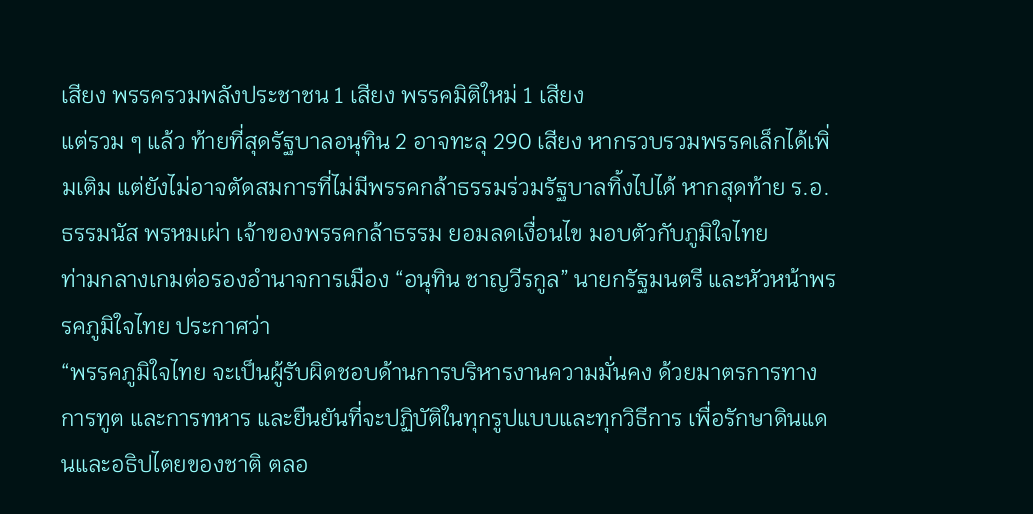เสียง พรรครวมพลังประชาชน 1 เสียง พรรคมิติใหม่ 1 เสียง
แต่รวม ๆ แล้ว ท้ายที่สุดรัฐบาลอนุทิน 2 อาจทะลุ 290 เสียง หากรวบรวมพรรคเล็กได้เพิ่มเติม แต่ยังไม่อาจตัดสมการที่ไม่มีพรรคกล้าธรรมร่วมรัฐบาลทิ้งไปได้ หากสุดท้าย ร.อ.ธรรมนัส พรหมเผ่า เจ้าของพรรคกล้าธรรม ยอมลดเงื่อนไข มอบตัวกับภูมิใจไทย
ท่ามกลางเกมต่อรองอำนาจการเมือง “อนุทิน ชาญวีรกูล” นายกรัฐมนตรี และหัวหน้าพรรคภูมิใจไทย ประกาศว่า
“พรรคภูมิใจไทย จะเป็นผู้รับผิดชอบด้านการบริหารงานความมั่นคง ด้วยมาตรการทางการทูต และการทหาร และยืนยันที่จะปฏิบัติในทุกรูปแบบและทุกวิธีการ เพื่อรักษาดินแดนและอธิปไตยของชาติ ตลอ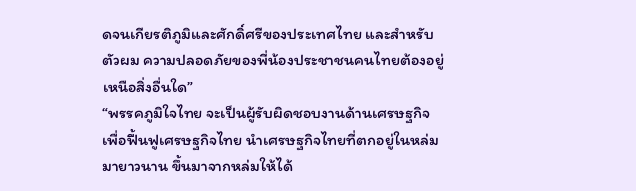ดจนเกียรติภูมิและศักดิ์ศรีของประเทศไทย และสำหรับตัวผม ความปลอดภัยของพี่น้องประชาชนคนไทยต้องอยู่เหนือสิ่งอื่นใด”
“พรรคภูมิใจไทย จะเป็นผู้รับผิดชอบงานด้านเศรษฐกิจ เพื่อฟื้นฟูเศรษฐกิจไทย นำเศรษฐกิจไทยที่ตกอยู่ในหล่มมายาวนาน ขึ้นมาจากหล่มให้ได้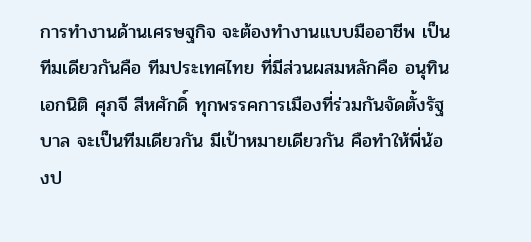การทำงานด้านเศรษฐกิจ จะต้องทำงานแบบมืออาชีพ เป็นทีมเดียวกันคือ ทีมประเทศไทย ที่มีส่วนผสมหลักคือ อนุทิน เอกนิติ ศุภจี สีหศักดิ์ ทุกพรรคการเมืองที่ร่วมกันจัดตั้งรัฐบาล จะเป็นทีมเดียวกัน มีเป้าหมายเดียวกัน คือทำให้พี่น้องป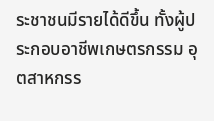ระชาชนมีรายได้ดีขึ้น ทั้งผู้ประกอบอาชีพเกษตรกรรม อุตสาหกรร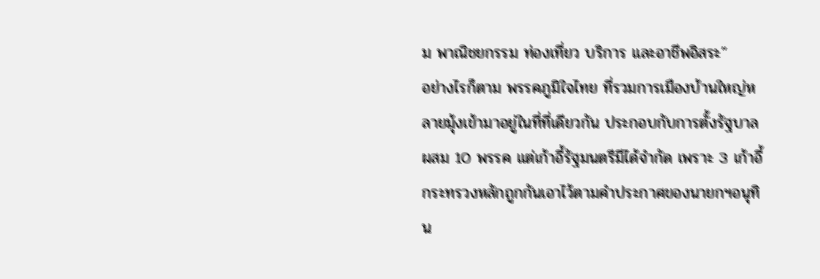ม พาณิชยกรรม ท่องเที่ยว บริการ และอาชีพอิสระ”
อย่างไรก็ตาม พรรคภูมิใจไทย ที่รวมการเมืองบ้านใหญ่หลายมุ้งเข้ามาอยู่ในที่ที่เดียวกัน ประกอบกับการตั้งรัฐบาลผสม 10 พรรค แต่เก้าอี้รัฐมนตรีมีได้จำกัด เพราะ 3 เก้าอี้กระทรวงหลักถูกกันเอาไว้ตามคำประกาศของนายกฯอนุทิน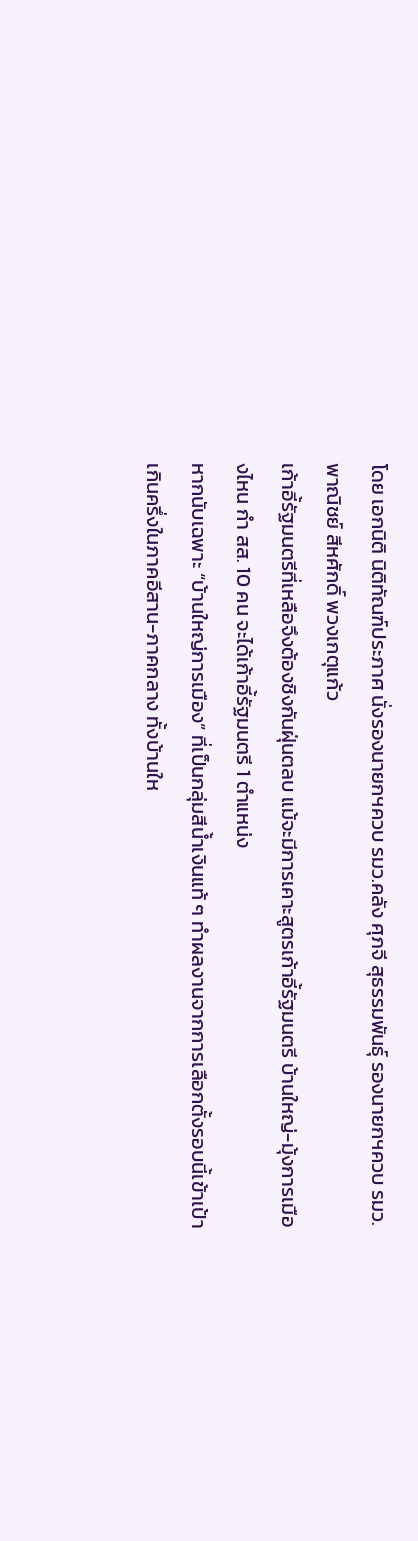โดย เอกนิติ นิติทัณฑ์ประภาศ นั่งรองนายกฯควบ รมว.คลัง ศุภจี สุธรรมพันธุ์ รองนายกฯควบ รมว.พาณิชย์ สีหศักดิ์ พวงเกตุแก้ว
เก้าอี้รัฐมนตรีที่เหลือจึงต้องชิงกันฝุ่นตลบ แม้จะมีการเคาะสูตรเก้าอี้รัฐมนตรี บ้านใหญ่-มุ้งการเมืองไหน กำ สส. 10 คน จะได้เก้าอี้รัฐมนตรี 1 ตำแหน่ง
หากนับเฉพาะ “บ้านใหญ่การเมือง” ที่เป็นกลุ่มสีน้ำเงินแท้ ๆ ทำผลงานจากการเลือกตั้งรอบนี้เข้าเป้าเกินครึ่งในภาคอีสาน-ภาคกลาง ทั้งบ้านให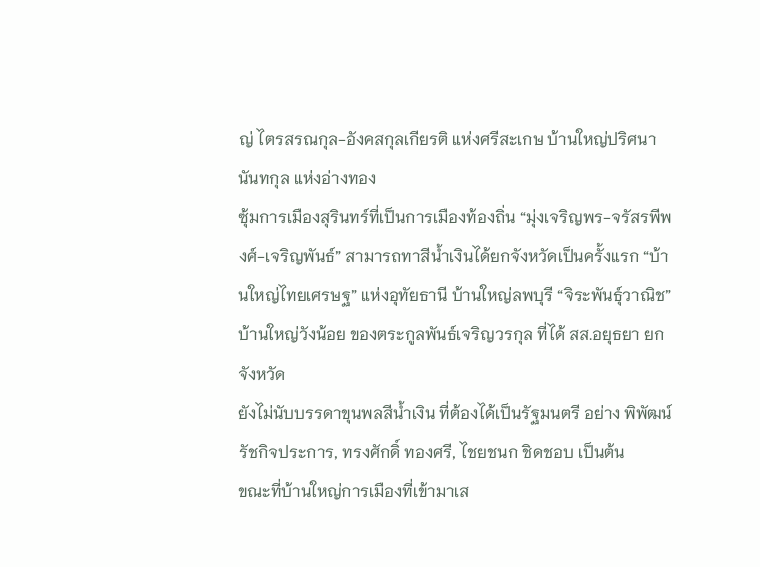ญ่ ไตรสรณกุล-อังคสกุลเกียรติ แห่งศรีสะเกษ บ้านใหญ่ปริศนานันทกุล แห่งอ่างทอง
ซุ้มการเมืองสุรินทร์ที่เป็นการเมืองท้องถิ่น “มุ่งเจริญพร-จรัสรพีพงศ์-เจริญพันธ์” สามารถทาสีน้ำเงินได้ยกจังหวัดเป็นครั้งแรก “บ้านใหญ่ไทยเศรษฐ” แห่งอุทัยธานี บ้านใหญ่ลพบุรี “จิระพันธุ์วาณิช” บ้านใหญ่วังน้อย ของตระกูลพันธ์เจริญวรกุล ที่ได้ สส.อยุธยา ยกจังหวัด
ยังไม่นับบรรดาขุนพลสีน้ำเงิน ที่ต้องได้เป็นรัฐมนตรี อย่าง พิพัฒน์ รัชกิจประการ, ทรงศักดิ์ ทองศรี, ไชยชนก ชิดชอบ เป็นต้น
ขณะที่บ้านใหญ่การเมืองที่เข้ามาเส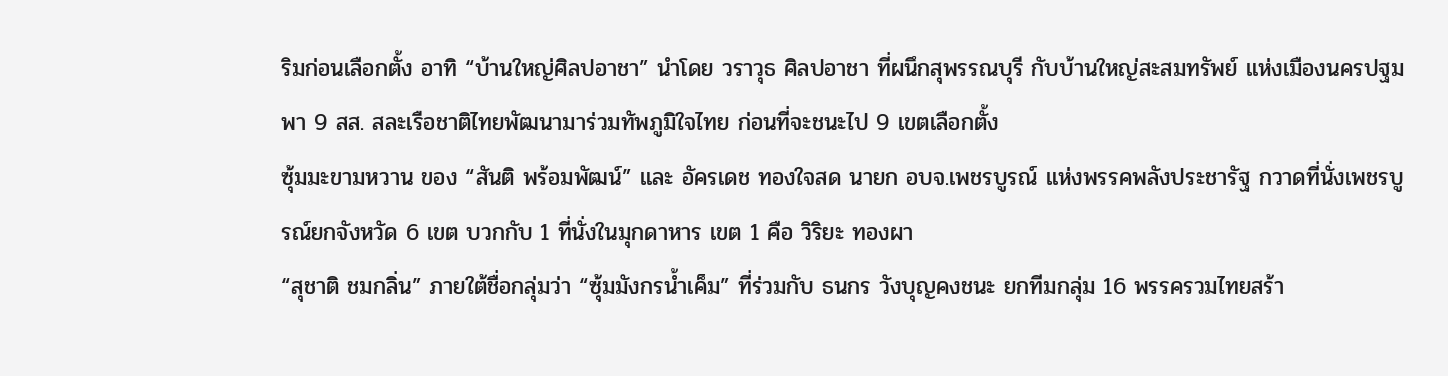ริมก่อนเลือกตั้ง อาทิ “บ้านใหญ่ศิลปอาชา” นำโดย วราวุธ ศิลปอาชา ที่ผนึกสุพรรณบุรี กับบ้านใหญ่สะสมทรัพย์ แห่งเมืองนครปฐม พา 9 สส. สละเรือชาติไทยพัฒนามาร่วมทัพภูมิใจไทย ก่อนที่จะชนะไป 9 เขตเลือกตั้ง
ซุ้มมะขามหวาน ของ “สันติ พร้อมพัฒน์” และ อัครเดช ทองใจสด นายก อบจ.เพชรบูรณ์ แห่งพรรคพลังประชารัฐ กวาดที่นั่งเพชรบูรณ์ยกจังหวัด 6 เขต บวกกับ 1 ที่นั่งในมุกดาหาร เขต 1 คือ วิริยะ ทองผา
“สุชาติ ชมกลิ่น” ภายใต้ชื่อกลุ่มว่า “ซุ้มมังกรน้ำเค็ม” ที่ร่วมกับ ธนกร วังบุญคงชนะ ยกทีมกลุ่ม 16 พรรครวมไทยสร้า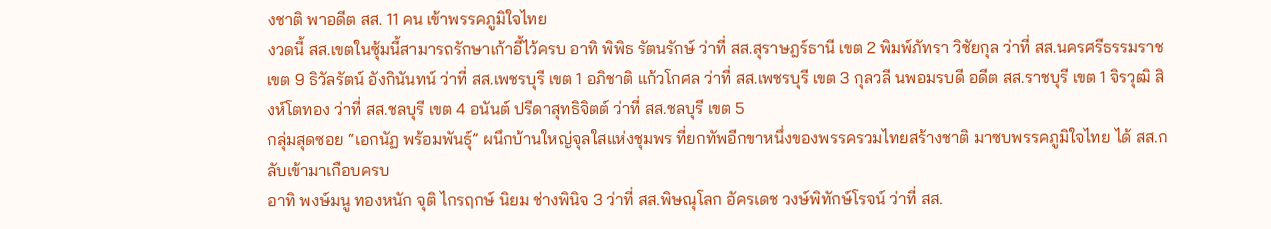งชาติ พาอดีต สส. 11 คน เข้าพรรคภูมิใจไทย
งวดนี้ สส.เขตในซุ้มนี้สามารถรักษาเก้าอี้ไว้ครบ อาทิ พิพิธ รัตนรักษ์ ว่าที่ สส.สุราษฎร์ธานี เขต 2 พิมพ์ภัทรา วิชัยกุล ว่าที่ สส.นครศรีธรรมราช เขต 9 ธิวัลรัตน์ อังกินันทน์ ว่าที่ สส.เพชรบุรี เขต 1 อภิชาติ แก้วโกศล ว่าที่ สส.เพชรบุรี เขต 3 กุลวลี นพอมรบดี อดีต สส.ราชบุรี เขต 1 จิรวุฒิ สิงห์โตทอง ว่าที่ สส.ชลบุรี เขต 4 อนันต์ ปรีดาสุทธิจิตต์ ว่าที่ สส.ชลบุรี เขต 5
กลุ่มสุดซอย “เอกนัฏ พร้อมพันธุ์” ผนึกบ้านใหญ่จุลใสแห่งชุมพร ที่ยกทัพอีกขาหนึ่งของพรรครวมไทยสร้างชาติ มาซบพรรคภูมิใจไทย ได้ สส.กลับเข้ามาเกือบครบ
อาทิ พงษ์มนู ทองหนัก จุติ ไกรฤกษ์ นิยม ช่างพินิจ 3 ว่าที่ สส.พิษณุโลก อัครเดช วงษ์พิทักษ์โรจน์ ว่าที่ สส.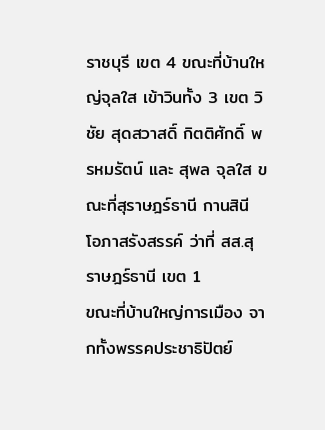ราชบุรี เขต 4 ขณะที่บ้านใหญ่จุลใส เข้าวินทั้ง 3 เขต วิชัย สุดสวาสดิ์ กิตติศักดิ์ พรหมรัตน์ และ สุพล จุลใส ขณะที่สุราษฎร์ธานี กานสินี โอภาสรังสรรค์ ว่าที่ สส.สุราษฎร์ธานี เขต 1
ขณะที่บ้านใหญ่การเมือง จากทั้งพรรคประชาธิปัตย์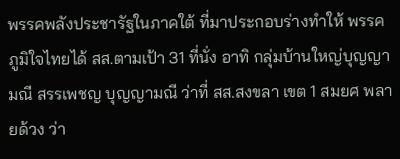พรรคพลังประชารัฐในภาคใต้ ที่มาประกอบร่างทำให้ พรรคภูมิใจไทยได้ สส.ตามเป้า 31 ที่นั่ง อาทิ กลุ่มบ้านใหญ่บุญญามณี สรรเพชญ บุญญามณี ว่าที่ สส.สงขลา เขต 1 สมยศ พลายด้วง ว่า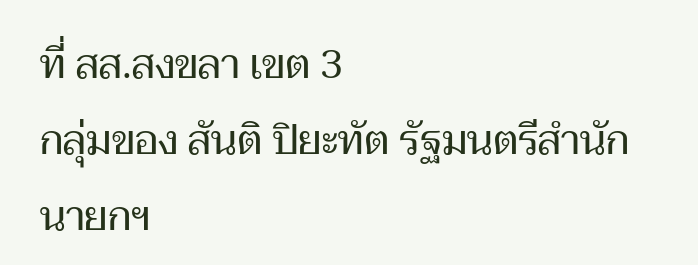ที่ สส.สงขลา เขต 3
กลุ่มของ สันติ ปิยะทัต รัฐมนตรีสำนักนายกฯ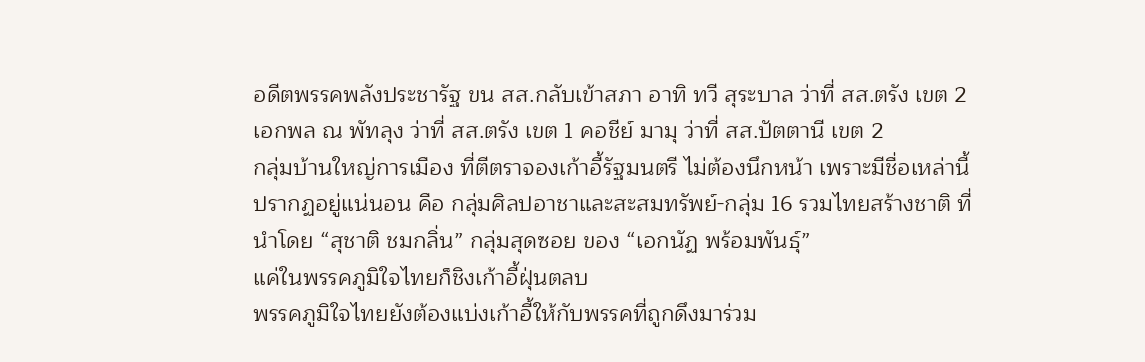อดีตพรรคพลังประชารัฐ ขน สส.กลับเข้าสภา อาทิ ทวี สุระบาล ว่าที่ สส.ตรัง เขต 2 เอกพล ณ พัทลุง ว่าที่ สส.ตรัง เขต 1 คอชีย์ มามุ ว่าที่ สส.ปัตตานี เขต 2
กลุ่มบ้านใหญ่การเมือง ที่ตีตราจองเก้าอี้รัฐมนตรี ไม่ต้องนึกหน้า เพราะมีชื่อเหล่านี้ปรากฏอยู่แน่นอน คือ กลุ่มศิลปอาชาและสะสมทรัพย์-กลุ่ม 16 รวมไทยสร้างชาติ ที่นำโดย “สุชาติ ชมกลิ่น” กลุ่มสุดซอย ของ “เอกนัฏ พร้อมพันธุ์”
แค่ในพรรคภูมิใจไทยก็ชิงเก้าอี้ฝุ่นตลบ
พรรคภูมิใจไทยยังต้องแบ่งเก้าอี้ให้กับพรรคที่ถูกดึงมาร่วม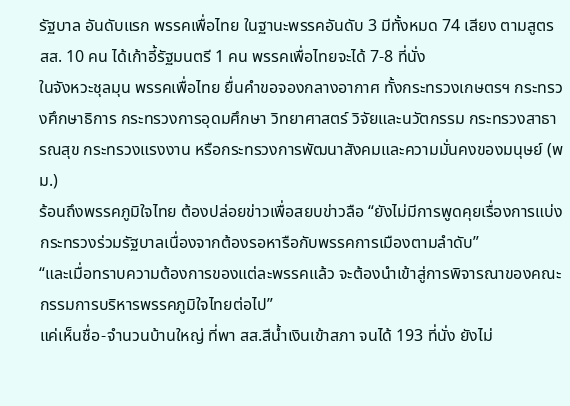รัฐบาล อันดับแรก พรรคเพื่อไทย ในฐานะพรรคอันดับ 3 มีทั้งหมด 74 เสียง ตามสูตร สส. 10 คน ได้เก้าอี้รัฐมนตรี 1 คน พรรคเพื่อไทยจะได้ 7-8 ที่นั่ง
ในจังหวะชุลมุน พรรคเพื่อไทย ยื่นคำขอจองกลางอากาศ ทั้งกระทรวงเกษตรฯ กระทรวงศึกษาธิการ กระทรวงการอุดมศึกษา วิทยาศาสตร์ วิจัยและนวัตกรรม กระทรวงสาธารณสุข กระทรวงแรงงาน หรือกระทรวงการพัฒนาสังคมและความมั่นคงของมนุษย์ (พม.)
ร้อนถึงพรรคภูมิใจไทย ต้องปล่อยข่าวเพื่อสยบข่าวลือ “ยังไม่มีการพูดคุยเรื่องการแบ่งกระทรวงร่วมรัฐบาลเนื่องจากต้องรอหารือกับพรรคการเมืองตามลำดับ”
“และเมื่อทราบความต้องการของแต่ละพรรคแล้ว จะต้องนำเข้าสู่การพิจารณาของคณะกรรมการบริหารพรรคภูมิใจไทยต่อไป”
แค่เห็นชื่อ-จำนวนบ้านใหญ่ ที่พา สส.สีน้ำเงินเข้าสภา จนได้ 193 ที่นั่ง ยังไม่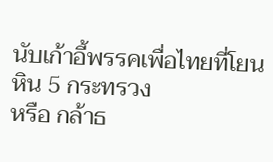นับเก้าอี้พรรคเพื่อไทยที่โยนหิน 5 กระทรวง
หรือ กล้าธ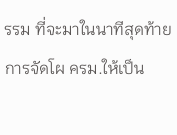รรม ที่จะมาในนาทีสุดท้าย การจัดโผ ครม.ให้เป็น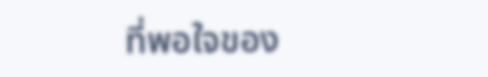ที่พอใจของ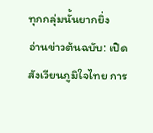ทุกกลุ่มนั้นยากยิ่ง
อ่านข่าวต้นฉบับ: เปิดสังเวียนภูมิใจไทย การ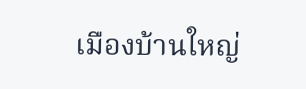เมืองบ้านใหญ่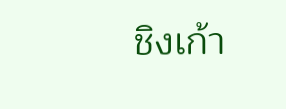ชิงเก้า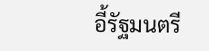อี้รัฐมนตรี